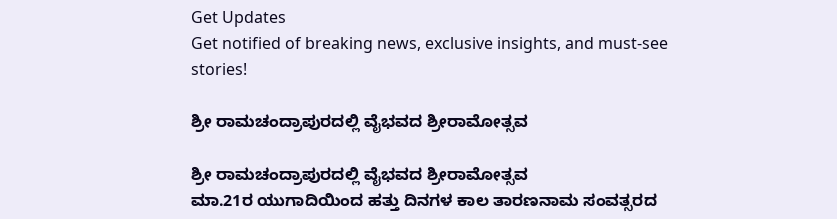Get Updates
Get notified of breaking news, exclusive insights, and must-see stories!

ಶ್ರೀ ರಾಮಚಂದ್ರಾಪುರದಲ್ಲಿ ವೈಭವದ ಶ್ರೀರಾಮೋತ್ಸವ

ಶ್ರೀ ರಾಮಚಂದ್ರಾಪುರದಲ್ಲಿ ವೈಭವದ ಶ್ರೀರಾಮೋತ್ಸವ
ಮಾ.21ರ ಯುಗಾದಿಯಿಂದ ಹತ್ತು ದಿನಗಳ ಕಾಲ ತಾರಣನಾಮ ಸಂವತ್ಸರದ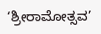‘ಶ್ರೀರಾಮೋತ್ಸವ’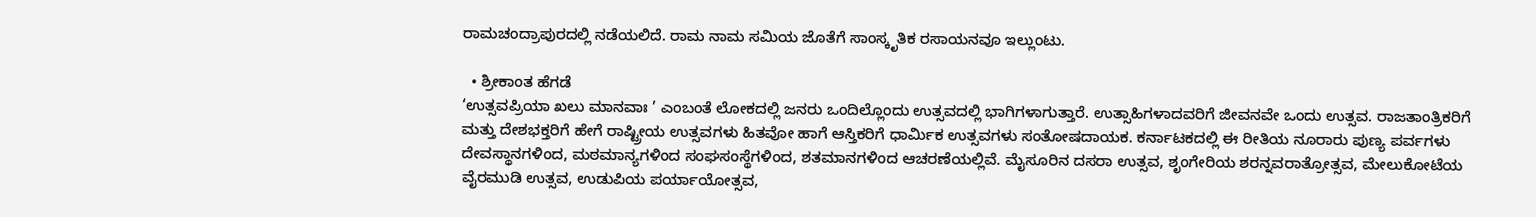ರಾಮಚಂದ್ರಾಪುರದಲ್ಲಿ ನಡೆಯಲಿದೆ. ರಾಮ ನಾಮ ಸಮಿಯ ಜೊತೆಗೆ ಸಾಂಸ್ಕೃತಿಕ ರಸಾಯನವೂ ಇಲ್ಲುಂಟು.

  • ಶ್ರೀಕಾಂತ ಹೆಗಡೆ
‘ಉತ್ಸವಪ್ರಿಯಾ ಖಲು ಮಾನವಾಃ ’ ಎಂಬಂತೆ ಲೋಕದಲ್ಲಿ ಜನರು ಒಂದಿಲ್ಲೊಂದು ಉತ್ಸವದಲ್ಲಿ ಭಾಗಿಗಳಾಗುತ್ತಾರೆ. ಉತ್ಸಾಹಿಗಳಾದವರಿಗೆ ಜೀವನವೇ ಒಂದು ಉತ್ಸವ. ರಾಜತಾಂತ್ರಿಕರಿಗೆ ಮತ್ತು ದೇಶಭಕ್ತರಿಗೆ ಹೇಗೆ ರಾಷ್ಟ್ರೀಯ ಉತ್ಸವಗಳು ಹಿತವೋ ಹಾಗೆ ಆಸ್ತಿಕರಿಗೆ ಧಾರ್ಮಿಕ ಉತ್ಸವಗಳು ಸಂತೋಷದಾಯಕ. ಕರ್ನಾಟಕದಲ್ಲಿ ಈ ರೀತಿಯ ನೂರಾರು ಪುಣ್ಯ ಪರ್ವಗಳು ದೇವಸ್ಥಾನಗಳಿಂದ, ಮಠಮಾನ್ಯಗಳಿಂದ ಸಂಘಸಂಸ್ಥೆಗಳಿಂದ, ಶತಮಾನಗಳಿಂದ ಆಚರಣೆಯಲ್ಲಿವೆ. ಮೈಸೂರಿನ ದಸರಾ ಉತ್ಸವ, ಶೃಂಗೇರಿಯ ಶರನ್ನವರಾತ್ರೋತ್ಸವ, ಮೇಲುಕೋಟೆಯ ವೈರಮುಡಿ ಉತ್ಸವ, ಉಡುಪಿಯ ಪರ್ಯಾಯೋತ್ಸವ,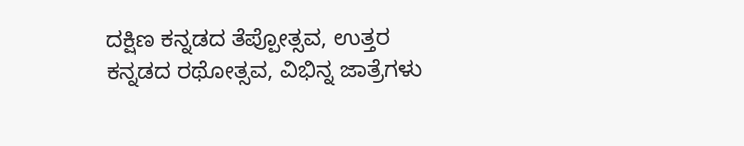ದಕ್ಷಿಣ ಕನ್ನಡದ ತೆಪ್ಪೋತ್ಸವ, ಉತ್ತರ ಕನ್ನಡದ ರಥೋತ್ಸವ, ವಿಭಿನ್ನ ಜಾತ್ರೆಗಳು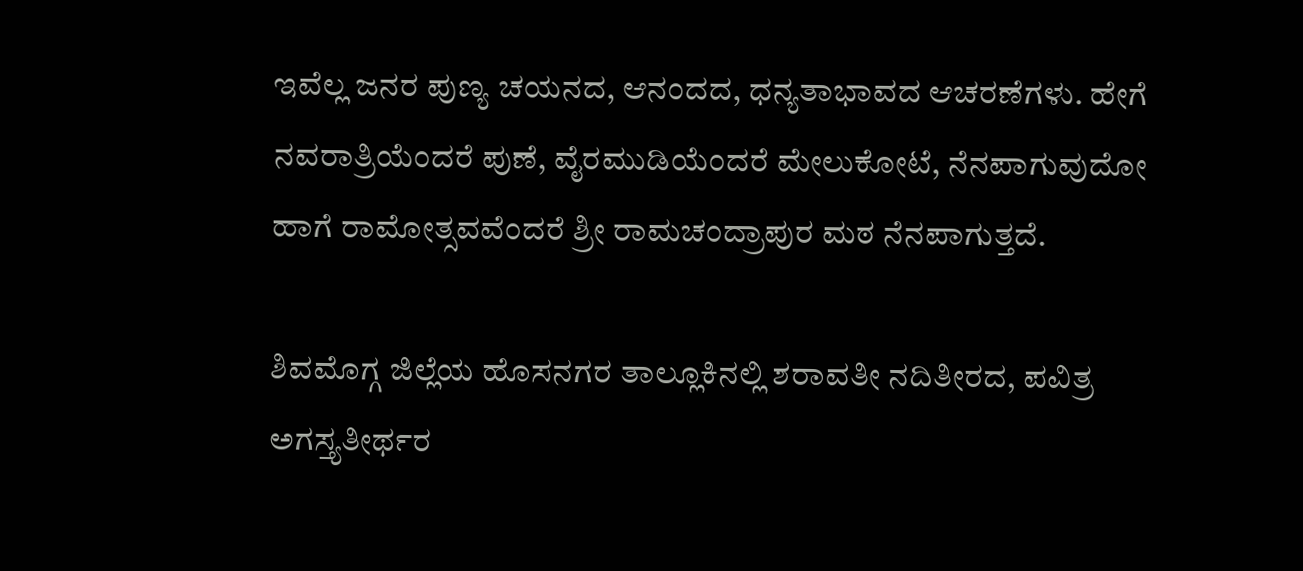ಇವೆಲ್ಲ ಜನರ ಪುಣ್ಯ ಚಯನದ, ಆನಂದದ, ಧನ್ಯತಾಭಾವದ ಆಚರಣೆಗಳು. ಹೇಗೆ ನವರಾತ್ರಿಯೆಂದರೆ ಪುಣೆ, ವೈರಮುಡಿಯೆಂದರೆ ಮೇಲುಕೋಟೆ, ನೆನಪಾಗುವುದೋ ಹಾಗೆ ರಾಮೋತ್ಸವವೆಂದರೆ ಶ್ರೀ ರಾಮಚಂದ್ರಾಪುರ ಮಠ ನೆನಪಾಗುತ್ತದೆ.

ಶಿವಮೊಗ್ಗ ಜಿಲ್ಲೆಯ ಹೊಸನಗರ ತಾಲ್ಲೂಕಿನಲ್ಲಿ ಶರಾವತೀ ನದಿತೀರದ, ಪವಿತ್ರ ಅಗಸ್ತ್ಯತೀರ್ಥರ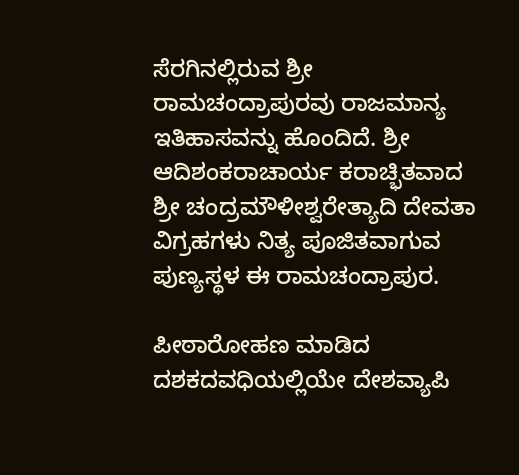ಸೆರಗಿನಲ್ಲಿರುವ ಶ್ರೀ ರಾಮಚಂದ್ರಾಪುರವು ರಾಜಮಾನ್ಯ ಇತಿಹಾಸವನ್ನು ಹೊಂದಿದೆ. ಶ್ರೀ ಆದಿಶಂಕರಾಚಾರ್ಯ ಕರಾಚ್ಭಿತವಾದ ಶ್ರೀ ಚಂದ್ರಮೌಳೀಶ್ವರೇತ್ಯಾದಿ ದೇವತಾ ವಿಗ್ರಹಗಳು ನಿತ್ಯ ಪೂಜಿತವಾಗುವ ಪುಣ್ಯಸ್ಥಳ ಈ ರಾಮಚಂದ್ರಾಪುರ.

ಪೀಠಾರೋಹಣ ಮಾಡಿದ ದಶಕದವಧಿಯಲ್ಲಿಯೇ ದೇಶವ್ಯಾಪಿ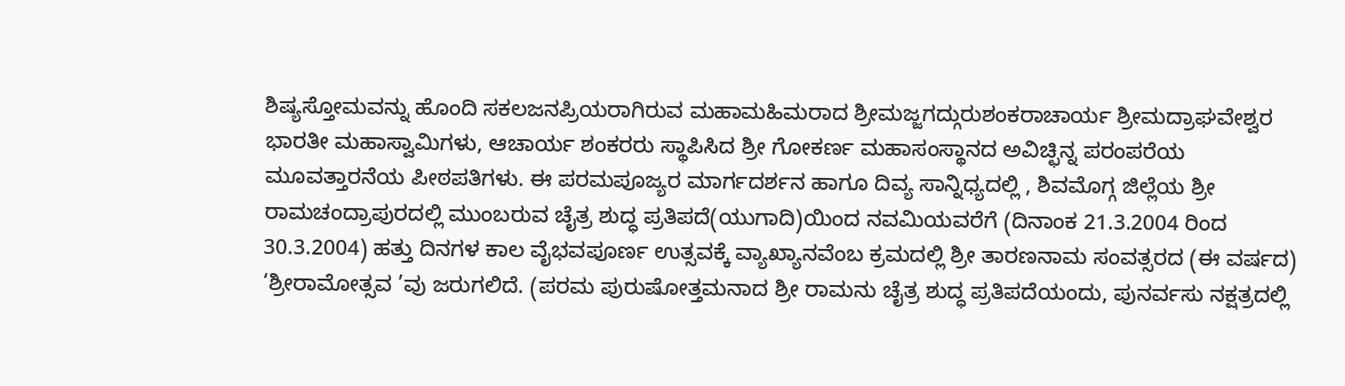ಶಿಷ್ಯಸ್ತೋಮವನ್ನು ಹೊಂದಿ ಸಕಲಜನಪ್ರಿಯರಾಗಿರುವ ಮಹಾಮಹಿಮರಾದ ಶ್ರೀಮಜ್ಜಗದ್ಗುರುಶಂಕರಾಚಾರ್ಯ ಶ್ರೀಮದ್ರಾಘವೇಶ್ವರ ಭಾರತೀ ಮಹಾಸ್ವಾಮಿಗಳು, ಆಚಾರ್ಯ ಶಂಕರರು ಸ್ಥಾಪಿಸಿದ ಶ್ರೀ ಗೋಕರ್ಣ ಮಹಾಸಂಸ್ಥಾನದ ಅವಿಚ್ಛಿನ್ನ ಪರಂಪರೆಯ ಮೂವತ್ತಾರನೆಯ ಪೀಠಪತಿಗಳು. ಈ ಪರಮಪೂಜ್ಯರ ಮಾರ್ಗದರ್ಶನ ಹಾಗೂ ದಿವ್ಯ ಸಾನ್ನಿಧ್ಯದಲ್ಲಿ , ಶಿವಮೊಗ್ಗ ಜಿಲ್ಲೆಯ ಶ್ರೀ ರಾಮಚಂದ್ರಾಪುರದಲ್ಲಿ ಮುಂಬರುವ ಚೈತ್ರ ಶುದ್ಧ ಪ್ರತಿಪದೆ(ಯುಗಾದಿ)ಯಿಂದ ನವಮಿಯವರೆಗೆ (ದಿನಾಂಕ 21.3.2004 ರಿಂದ 30.3.2004) ಹತ್ತು ದಿನಗಳ ಕಾಲ ವೈಭವಪೂರ್ಣ ಉತ್ಸವಕ್ಕೆ ವ್ಯಾಖ್ಯಾನವೆಂಬ ಕ್ರಮದಲ್ಲಿ ಶ್ರೀ ತಾರಣನಾಮ ಸಂವತ್ಸರದ (ಈ ವರ್ಷದ) ‘ಶ್ರೀರಾಮೋತ್ಸವ ’ವು ಜರುಗಲಿದೆ. (ಪರಮ ಪುರುಷೋತ್ತಮನಾದ ಶ್ರೀ ರಾಮನು ಚೈತ್ರ ಶುದ್ಧ ಪ್ರತಿಪದೆಯಂದು, ಪುನರ್ವಸು ನಕ್ಷತ್ರದಲ್ಲಿ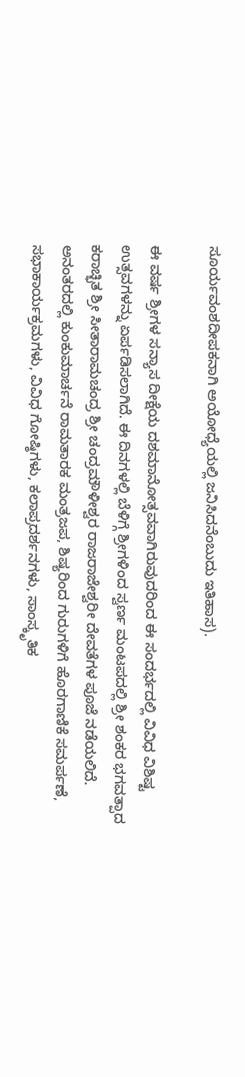ಸೂರ್ಯವಂಶದೀಪಕನಾಗಿ ಅಯೋಧ್ಯೆಯಲ್ಲಿ ಜನಿಸಿದನೆಂಬುದು ಇತಿಹಾಸ).

ಈ ವರ್ಷ ಶ್ರೀಗಳ ಸನ್ಯಾಸ ದೀಕ್ಷೆಯ ದಶಮಾನೋತ್ಸವವಾಗಿರುವುದರಿಂದ ಈ ಸಂದರ್ಭದಲ್ಲಿ ವಿವಿಧ ವಿಶಿಷ್ಟ ಉತ್ಸವಗಳನ್ನು ಏರ್ಪಡಿಸಲಾಗಿದೆ. ಈ ದಿನಗಳಲ್ಲಿ ಬೆಳಿಗ್ಗೆ ಶ್ರೀಗಳಿಂದ ಸ್ವರ್ಣ ಮಂಟಪದಲ್ಲಿ ಶ್ರೀ ಶಂಕರ ಭಗವತ್ಪಾದ ಕರಾಚ್ಭಿತ ಶ್ರೀ ಸೀತಾರಾಮಚಂದ್ರ ಶ್ರೀ ಚಂದ್ರಮೌಳೀಶ್ವರ ರಾಜರಾಜೇಶ್ವರೀ ದೇವತೆಗಳ ಪೂಜೆ ನಡೆಯಲಿದೆ. ಅನಂತರದಲ್ಲಿ ಕುಂಕುಮಾರ್ಚನೆ ರಾಮತಾರಕ ಮಂತ್ರಜಪ, ಶಿಷ್ಯರಿಂದ ಗುರುಗಳಿಗೆ ಹೊರಗಾಣಿಕೆ ಸಮರ್ಪಣೆ, ಸಭಾಕಾರ್ಯಕ್ರಮಗಳು, ವಿವಿಧ ಗೋಷ್ಠಿಗಳು, ಕಲಾಪ್ರದರ್ಶನಗಳು, ಸಾಂಸ್ಕೃತಿಕ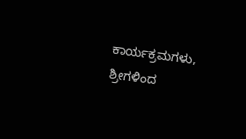ಕಾರ್ಯಕ್ರಮಗಳು, ಶ್ರೀಗಳಿಂದ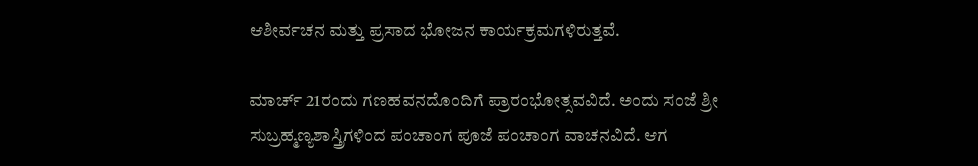ಆಶೀರ್ವಚನ ಮತ್ತು ಪ್ರಸಾದ ಭೋಜನ ಕಾರ್ಯಕ್ರಮಗಳಿರುತ್ತವೆ.

ಮಾರ್ಚ್‌ 21ರಂದು ಗಣಹವನದೊಂದಿಗೆ ಪ್ರಾರಂಭೋತ್ಸವವಿದೆ. ಅಂದು ಸಂಜೆ ಶ್ರೀ ಸುಬ್ರಹ್ಮಣ್ಯಶಾಸ್ತ್ರಿಗಳಿಂದ ಪಂಚಾಂಗ ಪೂಜೆ ಪಂಚಾಂಗ ವಾಚನವಿದೆ. ಆಗ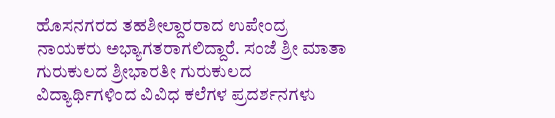ಹೊಸನಗರದ ತಹಶೀಲ್ದಾರರಾದ ಉಪೇಂದ್ರ ನಾಯಕರು ಅಭ್ಯಾಗತರಾಗಲಿದ್ದಾರೆ. ಸಂಜೆ ಶ್ರೀ ಮಾತಾ ಗುರುಕುಲದ ಶ್ರೀಭಾರತೀ ಗುರುಕುಲದ ವಿದ್ಯಾರ್ಥಿಗಳಿಂದ ವಿವಿಧ ಕಲೆಗಳ ಪ್ರದರ್ಶನಗಳು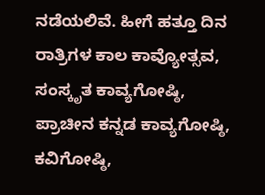ನಡೆಯಲಿವೆ. ಹೀಗೆ ಹತ್ತೂ ದಿನ ರಾತ್ರಿಗಳ ಕಾಲ ಕಾವ್ಯೋತ್ಸವ, ಸಂಸ್ಕೃತ ಕಾವ್ಯಗೋಷ್ಠಿ, ಪ್ರಾಚೀನ ಕನ್ನಡ ಕಾವ್ಯಗೋಷ್ಠಿ, ಕವಿಗೋಷ್ಠಿ,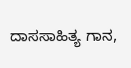ದಾಸಸಾಹಿತ್ಯ ಗಾನ,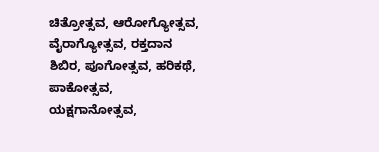ಚಿತ್ರೋತ್ಸವ, ಆರೋಗ್ಯೋತ್ಸವ, ವೈರಾಗ್ಯೋತ್ಸವ, ರಕ್ತದಾನ ಶಿಬಿರ, ಪೂಗೋತ್ಸವ, ಹರಿಕಥೆ, ಪಾಕೋತ್ಸವ, ಯಕ್ಷಗಾನೋತ್ಸವ,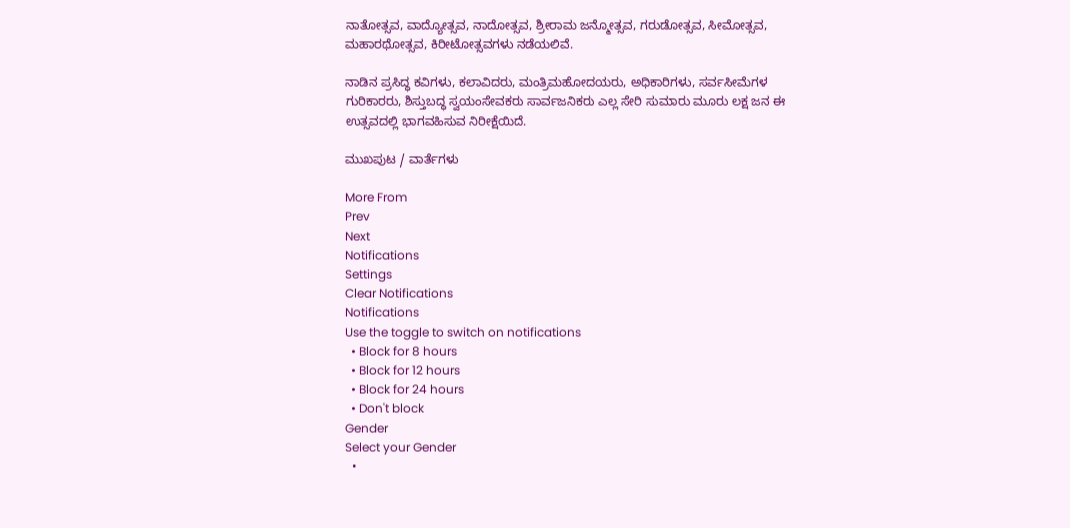ನಾತೋತ್ಸವ, ವಾದ್ಯೋತ್ಸವ, ನಾದೋತ್ಸವ, ಶ್ರೀರಾಮ ಜನ್ಮೋತ್ಸವ, ಗರುಡೋತ್ಸವ, ಸೀಮೋತ್ಸವ, ಮಹಾರಥೋತ್ಸವ, ಕಿರೀಟೋತ್ಸವಗಳು ನಡೆಯಲಿವೆ.

ನಾಡಿನ ಪ್ರಸಿದ್ಧ ಕವಿಗಳು, ಕಲಾವಿದರು, ಮಂತ್ರಿಮಹೋದಯರು, ಅಧಿಕಾರಿಗಳು, ಸರ್ವಸೀಮೆಗಳ ಗುರಿಕಾರರು, ಶಿಸ್ತುಬದ್ಧ ಸ್ವಯಂಸೇವಕರು ಸಾರ್ವಜನಿಕರು ಎಲ್ಲ ಸೇರಿ ಸುಮಾರು ಮೂರು ಲಕ್ಷ ಜನ ಈ ಉತ್ಸವದಲ್ಲಿ ಭಾಗವಹಿಸುವ ನಿರೀಕ್ಷೆಯಿದೆ.

ಮುಖಪುಟ / ವಾರ್ತೆಗಳು

More From
Prev
Next
Notifications
Settings
Clear Notifications
Notifications
Use the toggle to switch on notifications
  • Block for 8 hours
  • Block for 12 hours
  • Block for 24 hours
  • Don't block
Gender
Select your Gender
  •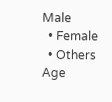Male
  • Female
  • Others
Age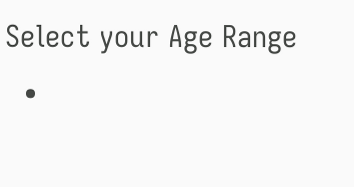Select your Age Range
  •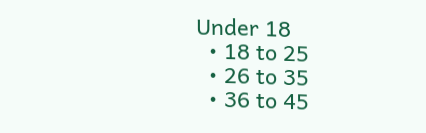Under 18
  • 18 to 25
  • 26 to 35
  • 36 to 45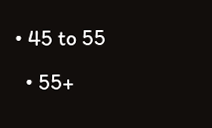• 45 to 55
  • 55+